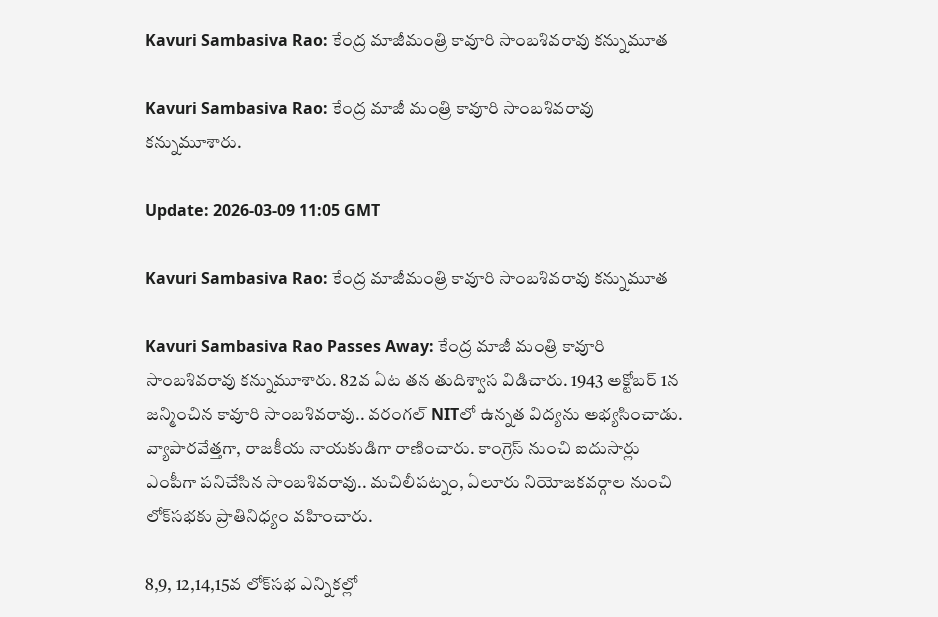Kavuri Sambasiva Rao: కేంద్ర మాజీమంత్రి కావూరి సాంబశివరావు కన్నుమూత

Kavuri Sambasiva Rao: కేంద్ర మాజీ మంత్రి కావూరి సాంబశివరావు కన్నుమూశారు.

Update: 2026-03-09 11:05 GMT

Kavuri Sambasiva Rao: కేంద్ర మాజీమంత్రి కావూరి సాంబశివరావు కన్నుమూత

Kavuri Sambasiva Rao Passes Away: కేంద్ర మాజీ మంత్రి కావూరి సాంబశివరావు కన్నుమూశారు. 82వ ఏట తన తుదిశ్వాస విడిచారు. 1943 అక్టోబర్‌ 1న జన్మించిన కావూరి సాంబశివరావు.. వరంగల్‌ NITలో ఉన్నత విద్యను అభ్యసించాడు. వ్యాపారవేత్తగా, రాజకీయ నాయకుడిగా రాణించారు. కాంగ్రెస్‌ నుంచి ఐదుసార్లు ఎంపీగా పనిచేసిన సాంబశివరావు.. మచిలీపట్నం, ఏలూరు నియోజకవర్గాల నుంచి లోక్‌సభకు ప్రాతినిధ్యం వహించారు.

8,9, 12,14,15వ లోక్‌సభ ఎన్నికల్లో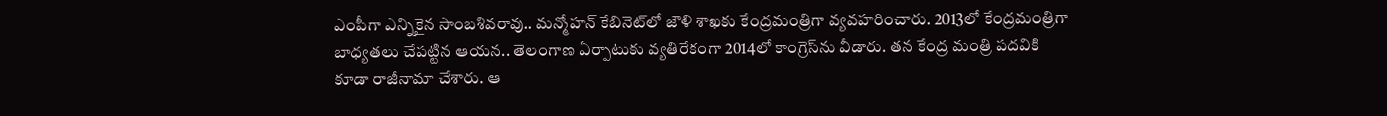ఎంపీగా ఎన్నికైన సాంబశివరావు.. మన్మోహన్‌ కేబినెట్‌లో జౌళి శాఖకు కేంద్రమంత్రిగా వ్యవహరించారు. 2013లో కేంద్రమంత్రిగా బాధ్యతలు చేపట్టిన ఆయన.. తెలంగాణ ఏర్పాటుకు వ్యతిరేకంగా 2014లో కాంగ్రెస్‌ను వీడారు. తన కేంద్ర మంత్రి పదవికి కూడా రాజీనామా చేశారు. ఆ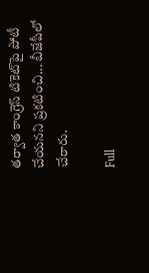తర్వాత కాంగ్రెస్‌ టికె‌ట్‌పై పోటీ చేయనని ప్రకటించి... బీజేపీలో చేరారు.

Full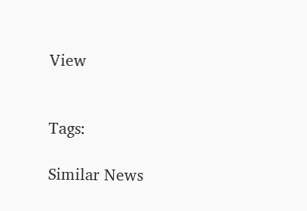View


Tags:

Similar News